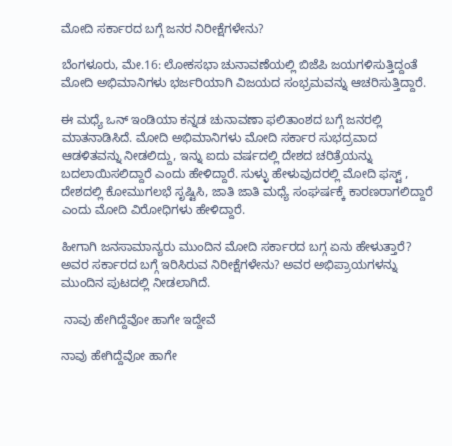ಮೋದಿ ಸರ್ಕಾರದ ಬಗ್ಗೆ ಜನರ ನಿರೀಕ್ಷೆಗಳೇನು?

ಬೆಂಗಳೂರು, ಮೇ.16: ಲೋಕಸಭಾ ಚುನಾವಣೆಯಲ್ಲಿ ಬಿಜೆಪಿ ಜಯಗಳಿಸುತ್ತಿದ್ದಂತೆ ಮೋದಿ ಅಭಿಮಾನಿಗಳು ಭರ್ಜರಿಯಾಗಿ ವಿಜಯದ ಸಂಭ್ರಮವನ್ನು ಆಚರಿಸುತ್ತಿದ್ದಾರೆ.

ಈ ಮಧ್ಯೆ ಒನ್‌ ಇಂಡಿಯಾ ಕನ್ನಡ ಚುನಾವಣಾ ಫಲಿತಾಂಶದ ಬಗ್ಗೆ ಜನರಲ್ಲಿ ಮಾತನಾಡಿಸಿದೆ. ಮೋದಿ ಅಭಿಮಾನಿಗಳು ಮೋದಿ ಸರ್ಕಾರ ಸುಭದ್ರವಾದ ಆಡಳಿತವನ್ನು ನೀಡಲಿದ್ದು, ಇನ್ನು ಐದು ವರ್ಷದಲ್ಲಿ ದೇಶದ ಚರಿತ್ರೆಯನ್ನು ಬದಲಾಯಿಸಲಿದ್ದಾರೆ ಎಂದು ಹೇಳಿದ್ದಾರೆ. ಸುಳ್ಳು ಹೇಳುವುದರಲ್ಲಿ ಮೋದಿ ಫಸ್ಟ್‌‌ , ದೇಶದಲ್ಲಿ ಕೋಮುಗಲಭೆ ಸೃಷ್ಟಿಸಿ, ಜಾತಿ ಜಾತಿ ಮಧ್ಯೆ ಸಂಘರ್ಷಕ್ಕೆ ಕಾರಣರಾಗಲಿದ್ದಾರೆ ಎಂದು ಮೋದಿ ವಿರೋಧಿಗಳು ಹೇಳಿದ್ದಾರೆ.

ಹೀಗಾಗಿ ಜನಸಾಮಾನ್ಯರು ಮುಂದಿನ ಮೋದಿ ಸರ್ಕಾರದ ಬಗ್ಗ ಏನು ಹೇಳುತ್ತಾರೆ? ಅವರ ಸರ್ಕಾರದ ಬಗ್ಗೆ ಇರಿಸಿರುವ ನಿರೀಕ್ಷೆಗಳೇನು? ಅವರ ಅಭಿಪ್ರಾಯಗಳನ್ನು ಮುಂದಿನ ಪುಟದಲ್ಲಿ ನೀಡಲಾಗಿದೆ.

 ನಾವು ಹೇಗಿದ್ದೆವೋ ಹಾಗೇ ಇದ್ದೇವೆ

ನಾವು ಹೇಗಿದ್ದೆವೋ ಹಾಗೇ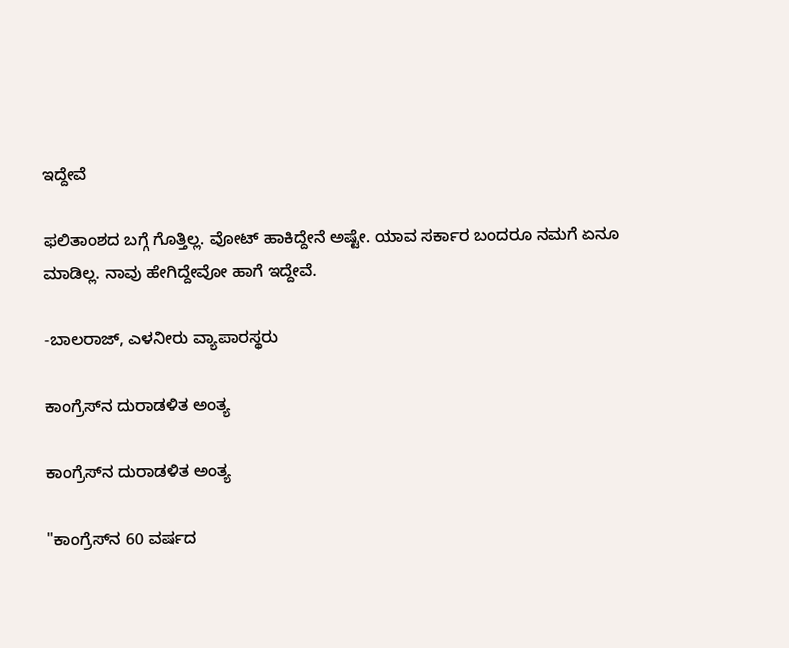ಇದ್ದೇವೆ

ಫಲಿತಾಂಶದ ಬಗ್ಗೆ ಗೊತ್ತಿಲ್ಲ. ವೋಟ್‌ ಹಾಕಿದ್ದೇನೆ ಅಷ್ಟೇ. ಯಾವ ಸರ್ಕಾರ ಬಂದರೂ ನಮಗೆ ಏನೂ ಮಾಡಿಲ್ಲ. ನಾವು ಹೇಗಿದ್ದೇವೋ ಹಾಗೆ ಇದ್ದೇವೆ.

-ಬಾಲರಾಜ್‌, ಎಳನೀರು ವ್ಯಾಪಾರಸ್ಥರು

ಕಾಂಗ್ರೆಸ್‌ನ ದುರಾಡಳಿತ ಅಂತ್ಯ

ಕಾಂಗ್ರೆಸ್‌ನ ದುರಾಡಳಿತ ಅಂತ್ಯ

"ಕಾಂಗ್ರೆಸ್‌ನ 60 ವರ್ಷದ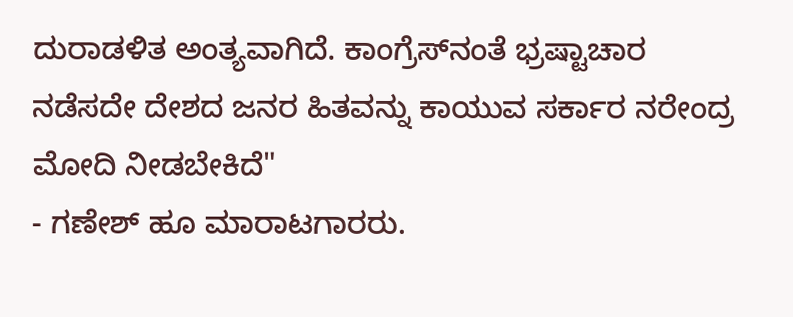ದುರಾಡಳಿತ ಅಂತ್ಯವಾಗಿದೆ. ಕಾಂಗ್ರೆಸ್‌ನಂತೆ ಭ್ರಷ್ಟಾಚಾರ ನಡೆಸದೇ ದೇಶದ ಜನರ ಹಿತವನ್ನು ಕಾಯುವ ಸರ್ಕಾರ ನರೇಂದ್ರ ಮೋದಿ ನೀಡಬೇಕಿದೆ"
- ಗಣೇಶ್‌ ಹೂ ಮಾರಾಟಗಾರರು.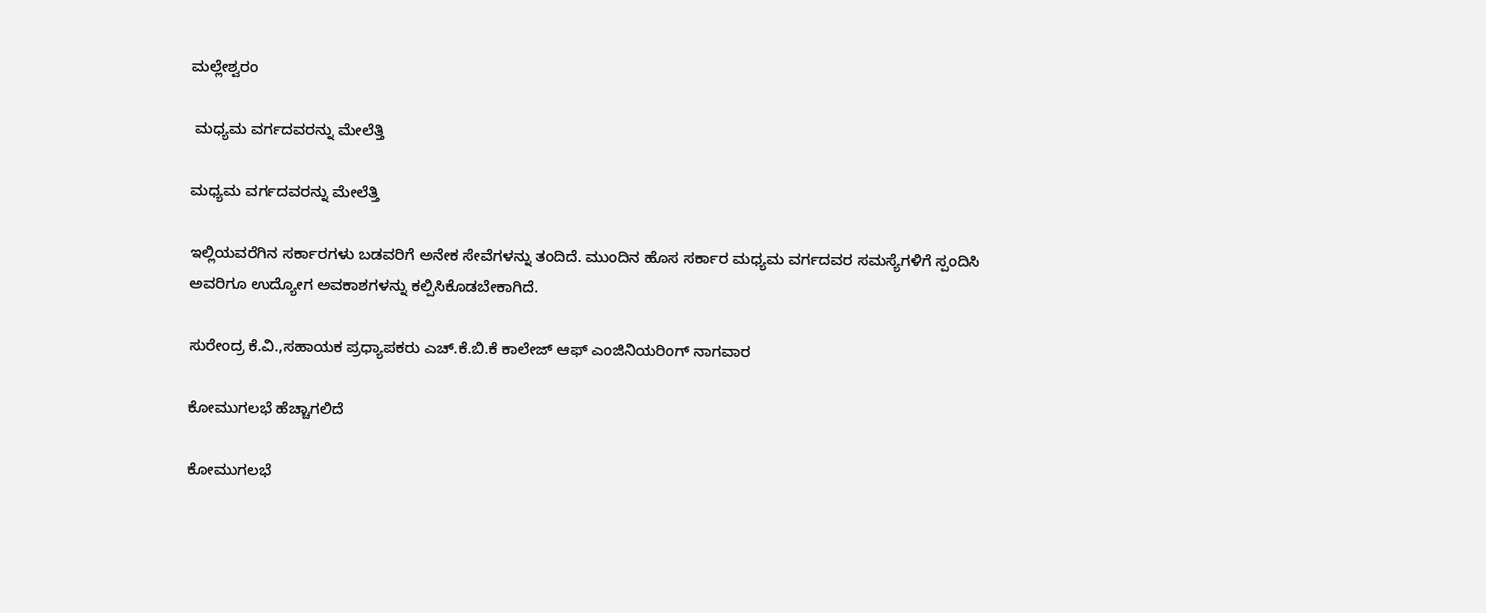ಮಲ್ಲೇಶ್ವರಂ

 ಮಧ್ಯಮ ವರ್ಗದವರನ್ನು ಮೇಲೆತ್ತಿ

ಮಧ್ಯಮ ವರ್ಗದವರನ್ನು ಮೇಲೆತ್ತಿ

ಇಲ್ಲಿಯವರೆಗಿನ ಸರ್ಕಾರಗಳು ಬಡವರಿಗೆ ಅನೇಕ ಸೇವೆಗಳನ್ನು ತಂದಿದೆ. ಮುಂದಿನ ಹೊಸ ಸರ್ಕಾರ ಮಧ್ಯಮ ವರ್ಗದವರ ಸಮಸ್ಯೆಗಳಿಗೆ ಸ್ಪಂದಿಸಿ ಅವರಿಗೂ ಉದ್ಯೋಗ ಅವಕಾಶಗಳನ್ನು ಕಲ್ಪಿಸಿಕೊಡಬೇಕಾಗಿದೆ.

ಸುರೇಂದ್ರ ಕೆ.ವಿ.,ಸಹಾಯಕ ಪ್ರಧ್ಯಾಪಕರು ಎಚ್‌.ಕೆ.ಬಿ.ಕೆ ಕಾಲೇಜ್‌ ಆಫ್‌ ಎಂಜಿನಿಯರಿಂಗ್‌ ನಾಗವಾರ

ಕೋಮುಗಲಭೆ ಹೆಚ್ಚಾಗಲಿದೆ

ಕೋಮುಗಲಭೆ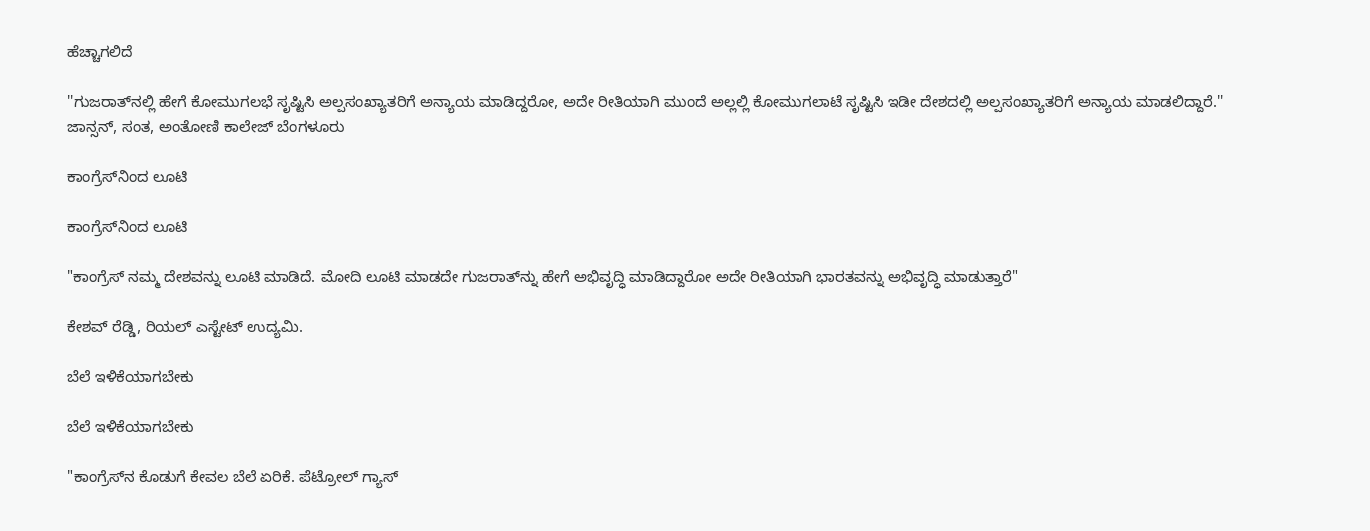ಹೆಚ್ಚಾಗಲಿದೆ

''ಗುಜರಾತ್‌ನಲ್ಲಿ ಹೇಗೆ ಕೋಮುಗಲಭೆ ಸೃಷ್ಟಿಸಿ ಅಲ್ಪಸಂಖ್ಯಾತರಿಗೆ ಅನ್ಯಾಯ ಮಾಡಿದ್ದರೋ, ಅದೇ ರೀತಿಯಾಗಿ ಮುಂದೆ ಅಲ್ಲಲ್ಲಿ ಕೋಮುಗಲಾಟೆ ಸೃಷ್ಟಿಸಿ ಇಡೀ ದೇಶದಲ್ಲಿ ಅಲ್ಪಸಂಖ್ಯಾತರಿಗೆ ಅನ್ಯಾಯ ಮಾಡಲಿದ್ದಾರೆ.''
ಜಾನ್ಸನ್‌, ಸಂತ, ಅಂತೋಣಿ ಕಾಲೇಜ್‌ ಬೆಂಗಳೂರು

ಕಾಂಗ್ರೆಸ್‌ನಿಂದ ಲೂಟಿ

ಕಾಂಗ್ರೆಸ್‌ನಿಂದ ಲೂಟಿ

"ಕಾಂಗ್ರೆಸ್‌ ನಮ್ಮ ದೇಶವನ್ನು ಲೂಟಿ ಮಾಡಿದೆ. ಮೋದಿ ಲೂಟಿ ಮಾಡದೇ ಗುಜರಾತ್‌ನ್ನು ಹೇಗೆ ಅಭಿವೃದ್ಧಿ ಮಾಡಿದ್ದಾರೋ ಅದೇ ರೀತಿಯಾಗಿ ಭಾರತವನ್ನು ಅಭಿವೃದ್ಧಿ ಮಾಡುತ್ತಾರೆ"

ಕೇಶವ್‌ ರೆಡ್ಡಿ, ರಿಯಲ್‌ ಎಸ್ಟೇಟ್‌ ಉದ್ಯಮಿ.

ಬೆಲೆ ಇಳಿಕೆಯಾಗಬೇಕು

ಬೆಲೆ ಇಳಿಕೆಯಾಗಬೇಕು

"ಕಾಂಗ್ರೆಸ್‌ನ ಕೊಡುಗೆ ಕೇವಲ ಬೆಲೆ ಏರಿಕೆ. ಪೆಟ್ರೋಲ್‌ ಗ್ಯಾಸ್‌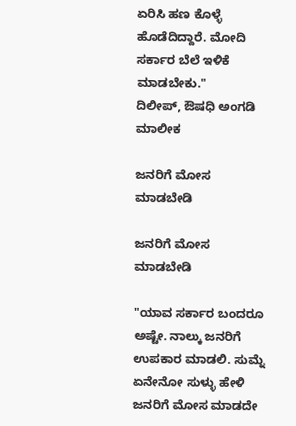ಏರಿಸಿ ಹಣ ಕೊಳ್ಳೆ ಹೊಡೆದಿದ್ದಾರೆ. ಮೋದಿ ಸರ್ಕಾರ ಬೆಲೆ ಇಳಿಕೆ ಮಾಡಬೇಕು."
ದಿಲೀಪ್‌, ಔಷಧಿ ಅಂಗಡಿ ಮಾಲೀಕ

ಜನರಿಗೆ ಮೋಸ ಮಾಡಬೇಡಿ

ಜನರಿಗೆ ಮೋಸ ಮಾಡಬೇಡಿ

"ಯಾವ ಸರ್ಕಾರ ಬಂದರೂ ಅಷ್ಟೇ. ನಾಲ್ಕು ಜನರಿಗೆ ಉಪಕಾರ ಮಾಡಲಿ. ಸುಮ್ನೆ ಏನೇನೋ ಸುಳ್ಳು ಹೇಳಿ ಜನರಿಗೆ ಮೋಸ ಮಾಡದೇ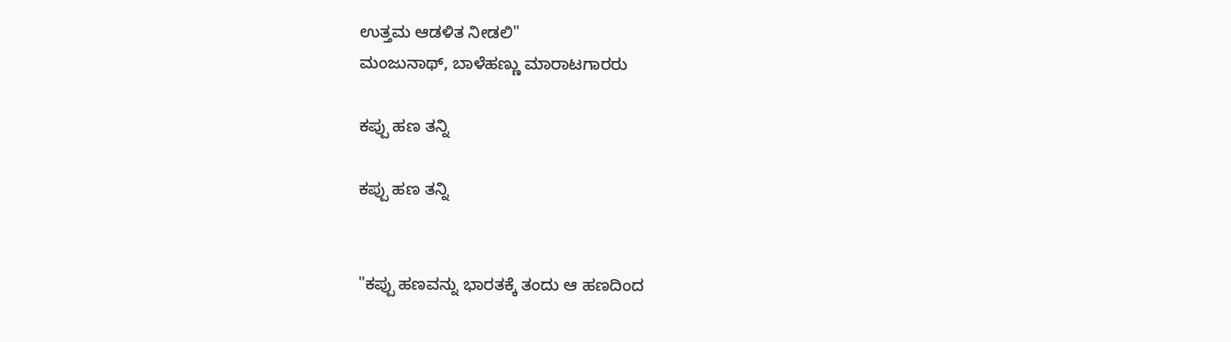ಉತ್ತಮ ಆಡಳಿತ ನೀಡಲಿ"
ಮಂಜುನಾಥ್‌, ಬಾಳೆಹಣ್ಣು ಮಾರಾಟಗಾರರು

ಕಪ್ಪು ಹಣ ತನ್ನಿ

ಕಪ್ಪು ಹಣ ತನ್ನಿ


"ಕಪ್ಪು ಹಣವನ್ನು ಭಾರತಕ್ಕೆ ತಂದು ಆ ಹಣದಿಂದ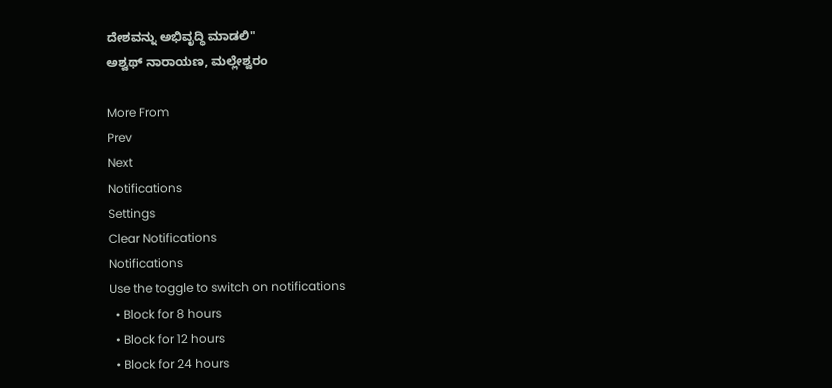ದೇಶವನ್ನು ಅಭಿವೃದ್ಧಿ ಮಾಡಲಿ"
ಅಶ್ವಥ್‌ ನಾರಾಯಣ, ಮಲ್ಲೇಶ್ವರಂ

More From
Prev
Next
Notifications
Settings
Clear Notifications
Notifications
Use the toggle to switch on notifications
  • Block for 8 hours
  • Block for 12 hours
  • Block for 24 hours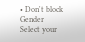• Don't block
Gender
Select your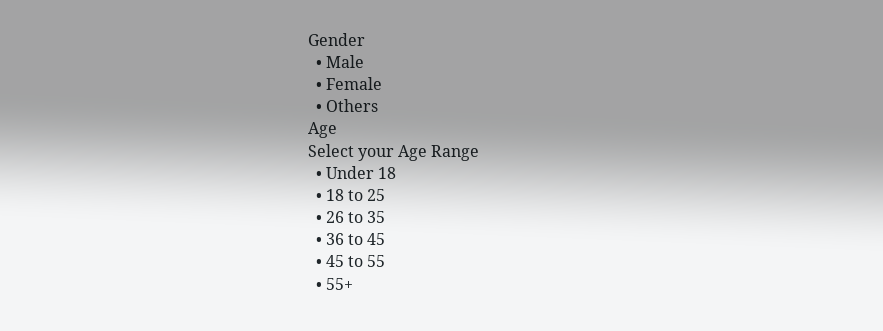Gender
  • Male
  • Female
  • Others
Age
Select your Age Range
  • Under 18
  • 18 to 25
  • 26 to 35
  • 36 to 45
  • 45 to 55
  • 55+